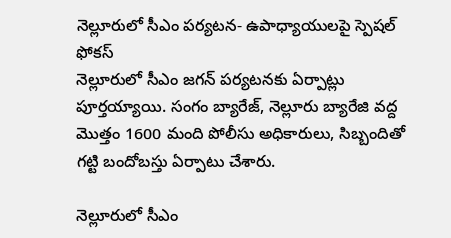నెల్లూరులో సీఎం పర్యటన- ఉపాధ్యాయులపై స్పెషల్ ఫోకస్
నెల్లూరులో సీఎం జగన్ పర్యటనకు ఏర్పాట్లు పూర్తయ్యాయి. సంగం బ్యారేజ్, నెల్లూరు బ్యారేజి వద్ద మొత్తం 1600 మంది పోలీసు అధికారులు, సిబ్బందితో గట్టి బందోబస్తు ఏర్పాటు చేశారు.

నెల్లూరులో సీఎం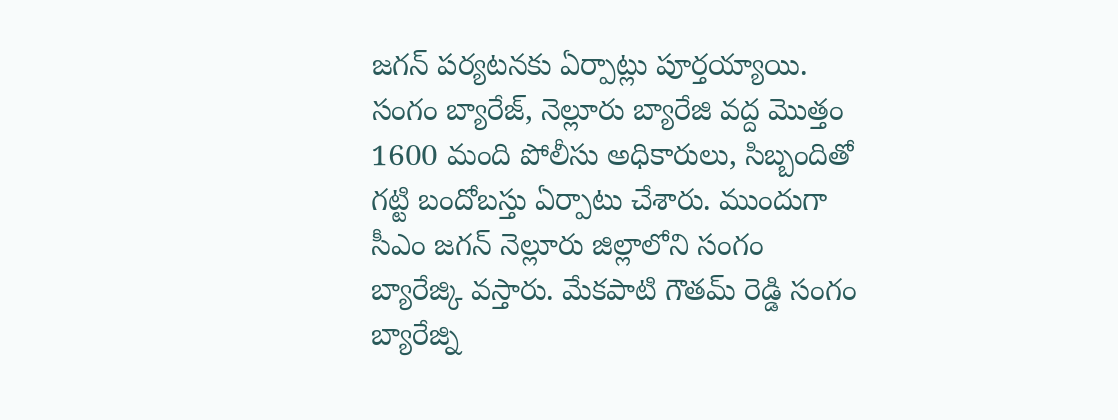జగన్ పర్యటనకు ఏర్పాట్లు పూర్తయ్యాయి. సంగం బ్యారేజ్, నెల్లూరు బ్యారేజి వద్ద మొత్తం 1600 మంది పోలీసు అధికారులు, సిబ్బందితో గట్టి బందోబస్తు ఏర్పాటు చేశారు. ముందుగా సీఎం జగన్ నెల్లూరు జిల్లాలోని సంగం బ్యారేజ్కి వస్తారు. మేకపాటి గౌతమ్ రెడ్డి సంగం బ్యారేజ్ని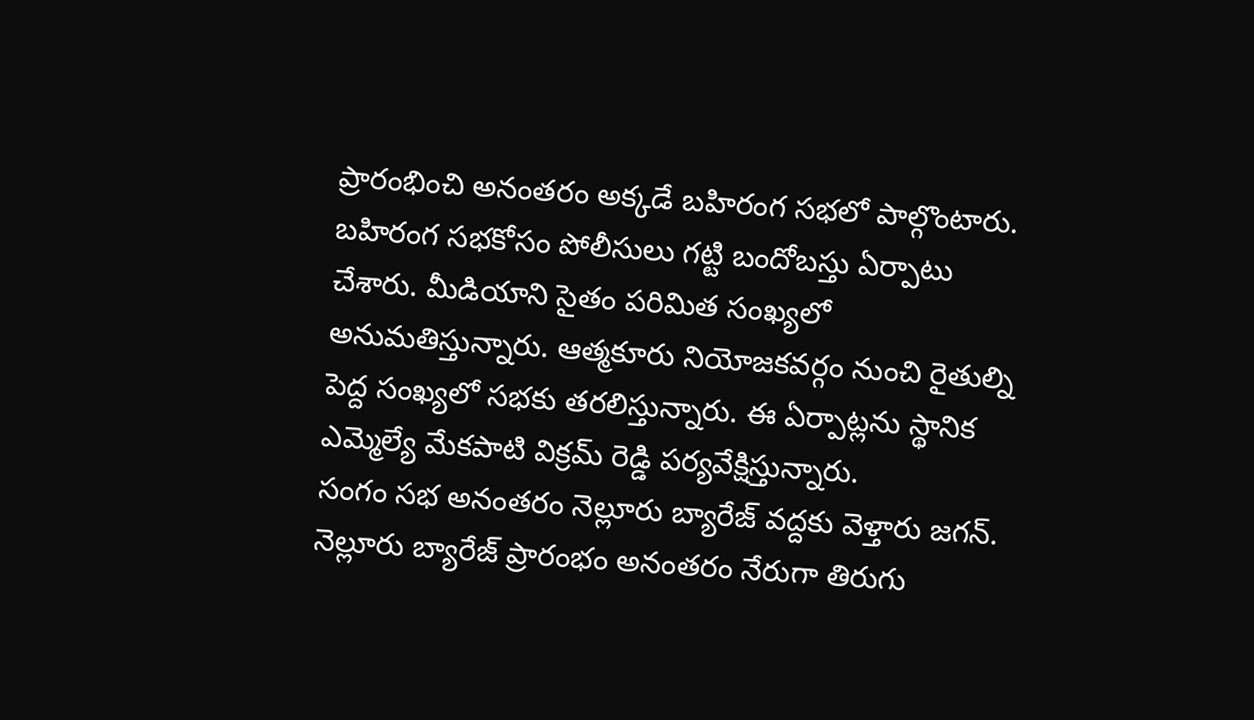ప్రారంభించి అనంతరం అక్కడే బహిరంగ సభలో పాల్గొంటారు. బహిరంగ సభకోసం పోలీసులు గట్టి బందోబస్తు ఏర్పాటు చేశారు. మీడియాని సైతం పరిమిత సంఖ్యలో అనుమతిస్తున్నారు. ఆత్మకూరు నియోజకవర్గం నుంచి రైతుల్ని పెద్ద సంఖ్యలో సభకు తరలిస్తున్నారు. ఈ ఏర్పాట్లను స్థానిక ఎమ్మెల్యే మేకపాటి విక్రమ్ రెడ్డి పర్యవేక్షిస్తున్నారు.
సంగం సభ అనంతరం నెల్లూరు బ్యారేజ్ వద్దకు వెళ్తారు జగన్. నెల్లూరు బ్యారేజ్ ప్రారంభం అనంతరం నేరుగా తిరుగు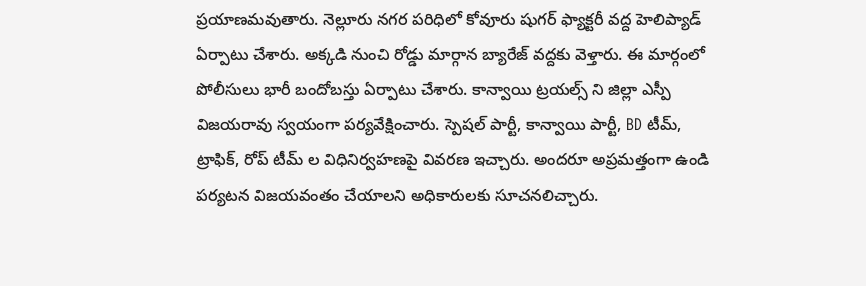ప్రయాణమవుతారు. నెల్లూరు నగర పరిధిలో కోవూరు షుగర్ ఫ్యాక్టరీ వద్ద హెలిప్యాడ్ ఏర్పాటు చేశారు. అక్కడి నుంచి రోడ్డు మార్గాన బ్యారేజ్ వద్దకు వెళ్తారు. ఈ మార్గంలో పోలీసులు భారీ బందోబస్తు ఏర్పాటు చేశారు. కాన్వాయి ట్రయల్స్ ని జిల్లా ఎస్పీ విజయరావు స్వయంగా పర్యవేక్షించారు. స్పెషల్ పార్టీ, కాన్వాయి పార్టీ, BD టీమ్, ట్రాఫిక్, రోప్ టీమ్ ల విధినిర్వహణపై వివరణ ఇచ్చారు. అందరూ అప్రమత్తంగా ఉండి పర్యటన విజయవంతం చేయాలని అధికారులకు సూచనలిచ్చారు.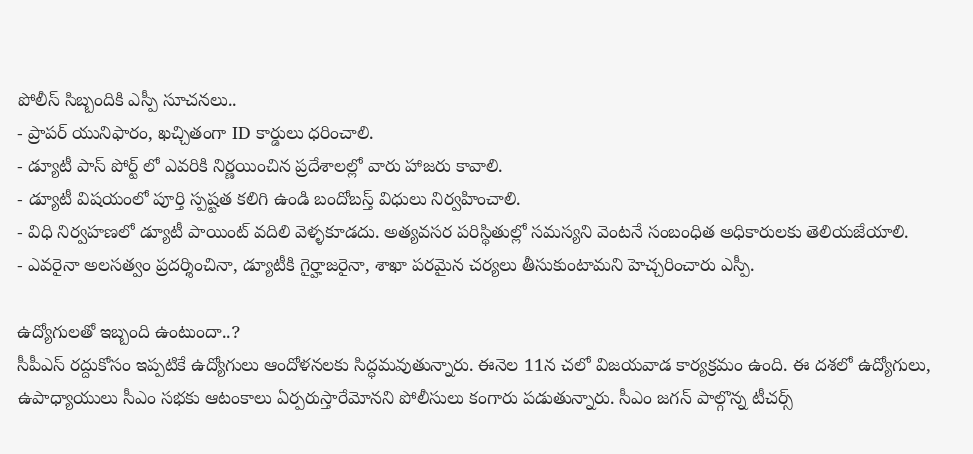పోలీస్ సిబ్బందికి ఎస్పీ సూచనలు..
- ప్రాపర్ యునిఫారం, ఖచ్చితంగా ID కార్డులు ధరించాలి.
- డ్యూటీ పాస్ పోర్ట్ లో ఎవరికి నిర్ణయించిన ప్రదేశాలల్లో వారు హాజరు కావాలి.
- డ్యూటీ విషయంలో పూర్తి స్పష్టత కలిగి ఉండి బందోబస్త్ విధులు నిర్వహించాలి.
- విధి నిర్వహణలో డ్యూటీ పాయింట్ వదిలి వెళ్ళకూడదు. అత్యవసర పరిస్థితుల్లో సమస్యని వెంటనే సంబంధిత అధికారులకు తెలియజేయాలి.
- ఎవరైనా అలసత్వం ప్రదర్శించినా, డ్యూటీకి గైర్హాజరైనా, శాఖా పరమైన చర్యలు తీసుకుంటామని హెచ్చరించారు ఎస్పీ.

ఉద్యోగులతో ఇబ్బంది ఉంటుందా..?
సీపీఎస్ రద్దుకోసం ఇప్పటికే ఉద్యోగులు ఆందోళనలకు సిద్ధమవుతున్నారు. ఈనెల 11న చలో విజయవాడ కార్యక్రమం ఉంది. ఈ దశలో ఉద్యోగులు, ఉపాధ్యాయులు సీఎం సభకు ఆటంకాలు ఏర్పరుస్తారేమోనని పోలీసులు కంగారు పడుతున్నారు. సీఎం జగన్ పాల్గొన్న టీచర్స్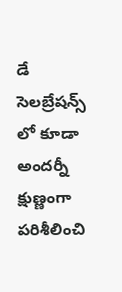డే సెలబ్రేషన్స్ లో కూడా అందర్నీ క్షుణ్ణంగా పరిశీలించి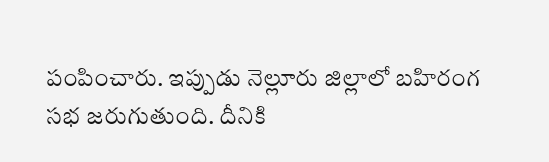పంపించారు. ఇప్పుడు నెల్లూరు జిల్లాలో బహిరంగ సభ జరుగుతుంది. దీనికి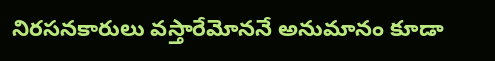నిరసనకారులు వస్తారేమోననే అనుమానం కూడా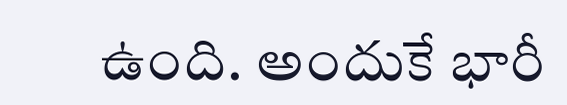ఉంది. అందుకే భారీ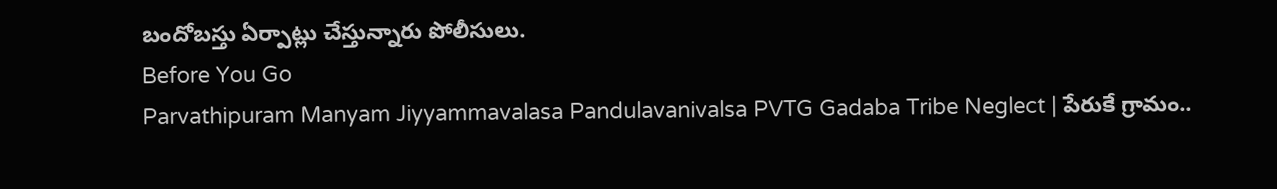బందోబస్తు ఏర్పాట్లు చేస్తున్నారు పోలీసులు.
Before You Go
Parvathipuram Manyam Jiyyammavalasa Pandulavanivalsa PVTG Gadaba Tribe Neglect | పేరుకే గ్రామం..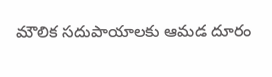మౌలిక సదుపాయాలకు ఆమడ దూరం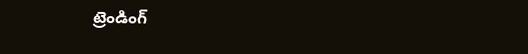ట్రెండింగ్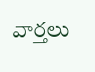వార్తలు